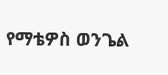የማቴዎስ ወንጌል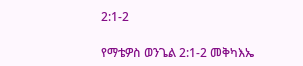2:1-2

የማቴዎስ ወንጌል 2:1-2 መቅካእኤ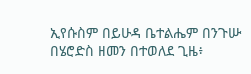ኢየሱስም በይሁዳ ቤተልሔም በንጉሡ በሄሮድስ ዘመን በተወለደ ጊዜ፥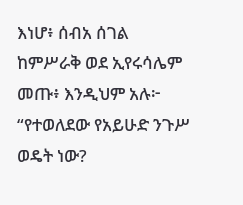እነሆ፥ ሰብአ ሰገል ከምሥራቅ ወደ ኢየሩሳሌም መጡ፥ እንዲህም አሉ፦ “የተወለደው የአይሁድ ንጉሥ ወዴት ነው?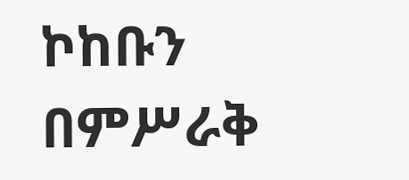ኮከቡን በምሥራቅ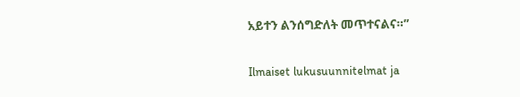አይተን ልንሰግድለት መጥተናልና።”

Ilmaiset lukusuunnitelmat ja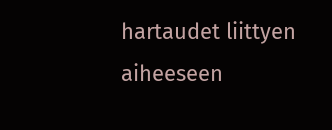hartaudet liittyen aiheeseen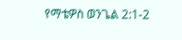የማቴዎስ ወንጌል 2:1-2